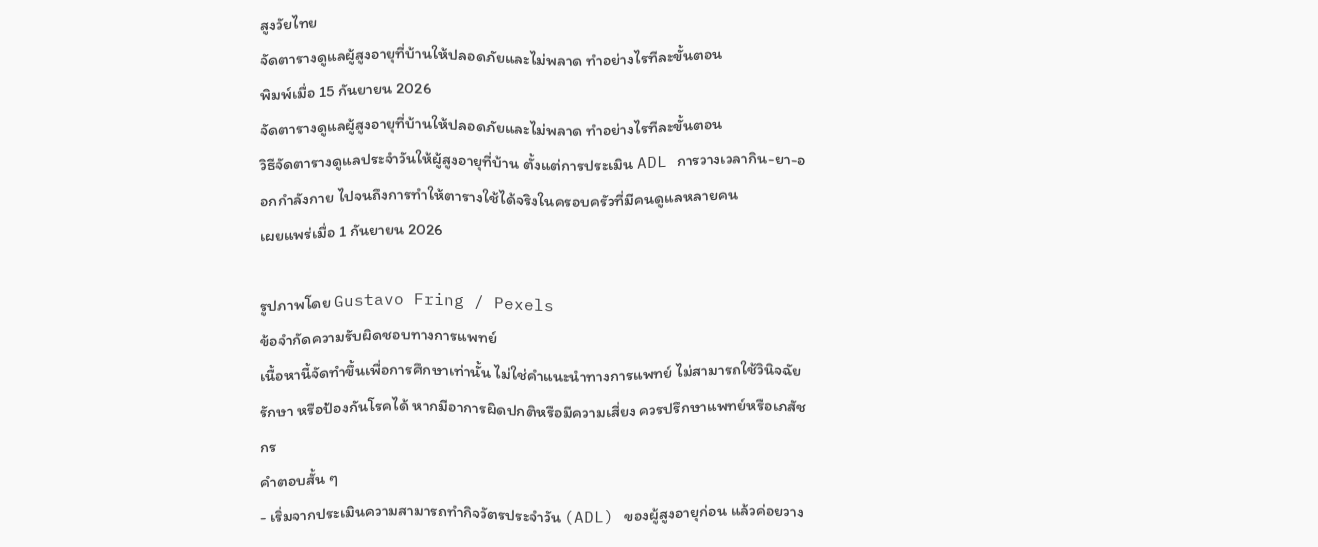สูงวัยไทย
จัดตารางดูแลผู้สูงอายุที่บ้านให้ปลอดภัยและไม่พลาด ทำอย่างไรทีละขั้นตอน
พิมพ์เมื่อ 15 กันยายน 2026
จัดตารางดูแลผู้สูงอายุที่บ้านให้ปลอดภัยและไม่พลาด ทำอย่างไรทีละขั้นตอน
วิธีจัดตารางดูแลประจำวันให้ผู้สูงอายุที่บ้าน ตั้งแต่การประเมิน ADL การวางเวลากิน-ยา-ออกกำลังกาย ไปจนถึงการทำให้ตารางใช้ได้จริงในครอบครัวที่มีคนดูแลหลายคน
เผยแพร่เมื่อ 1 กันยายน 2026

รูปภาพโดย Gustavo Fring / Pexels
ข้อจำกัดความรับผิดชอบทางการแพทย์
เนื้อหานี้จัดทำขึ้นเพื่อการศึกษาเท่านั้น ไม่ใช่คำแนะนำทางการแพทย์ ไม่สามารถใช้วินิจฉัย รักษา หรือป้องกันโรคได้ หากมีอาการผิดปกติหรือมีความเสี่ยง ควรปรึกษาแพทย์หรือเภสัชกร
คำตอบสั้น ๆ
- เริ่มจากประเมินความสามารถทำกิจวัตรประจำวัน (ADL) ของผู้สูงอายุก่อน แล้วค่อยวาง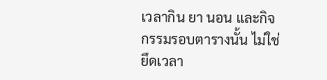เวลากิน ยา นอน และกิจกรรมรอบตารางนั้น ไม่ใช่ยึดเวลา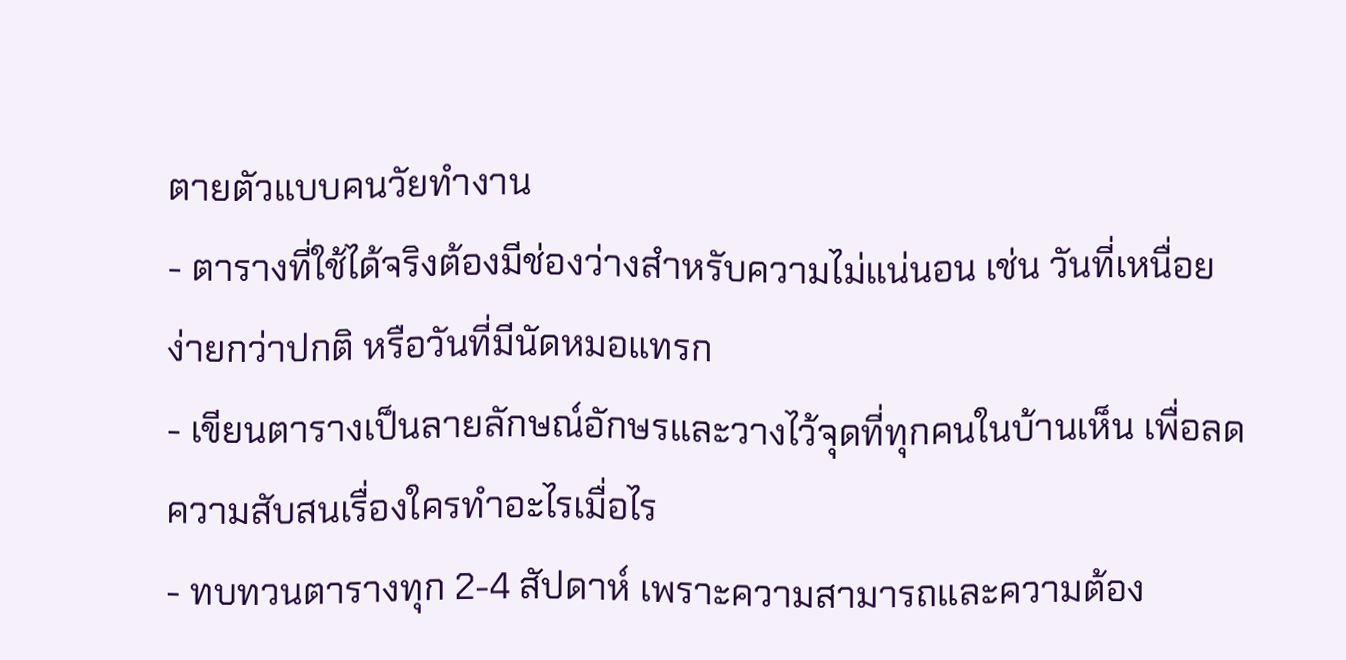ตายตัวแบบคนวัยทำงาน
- ตารางที่ใช้ได้จริงต้องมีช่องว่างสำหรับความไม่แน่นอน เช่น วันที่เหนื่อยง่ายกว่าปกติ หรือวันที่มีนัดหมอแทรก
- เขียนตารางเป็นลายลักษณ์อักษรและวางไว้จุดที่ทุกคนในบ้านเห็น เพื่อลดความสับสนเรื่องใครทำอะไรเมื่อไร
- ทบทวนตารางทุก 2-4 สัปดาห์ เพราะความสามารถและความต้อง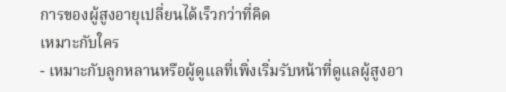การของผู้สูงอายุเปลี่ยนได้เร็วกว่าที่คิด
เหมาะกับใคร
- เหมาะกับลูกหลานหรือผู้ดูแลที่เพิ่งเริ่มรับหน้าที่ดูแลผู้สูงอา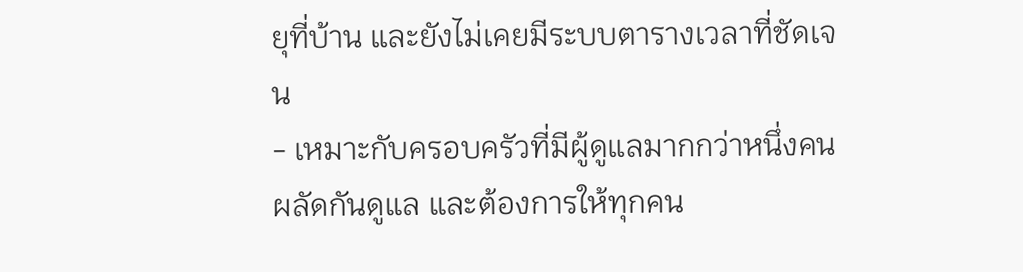ยุที่บ้าน และยังไม่เคยมีระบบตารางเวลาที่ชัดเจน
- เหมาะกับครอบครัวที่มีผู้ดูแลมากกว่าหนึ่งคนผลัดกันดูแล และต้องการให้ทุกคน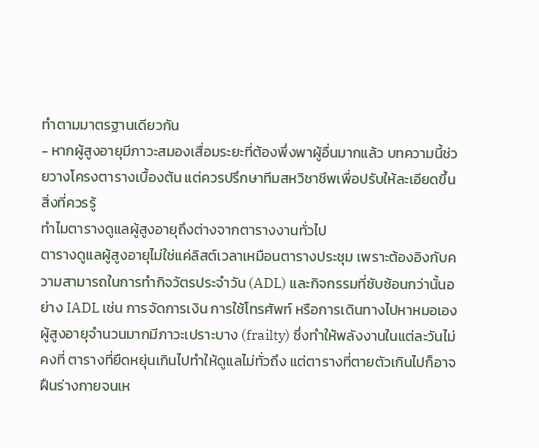ทำตามมาตรฐานเดียวกัน
- หากผู้สูงอายุมีภาวะสมองเสื่อมระยะที่ต้องพึ่งพาผู้อื่นมากแล้ว บทความนี้ช่วยวางโครงตารางเบื้องต้น แต่ควรปรึกษาทีมสหวิชาชีพเพื่อปรับให้ละเอียดขึ้น
สิ่งที่ควรรู้
ทำไมตารางดูแลผู้สูงอายุถึงต่างจากตารางงานทั่วไป
ตารางดูแลผู้สูงอายุไม่ใช่แค่ลิสต์เวลาเหมือนตารางประชุม เพราะต้องอิงกับความสามารถในการทำกิจวัตรประจำวัน (ADL) และกิจกรรมที่ซับซ้อนกว่านั้นอย่าง IADL เช่น การจัดการเงิน การใช้โทรศัพท์ หรือการเดินทางไปหาหมอเอง
ผู้สูงอายุจำนวนมากมีภาวะเปราะบาง (frailty) ซึ่งทำให้พลังงานในแต่ละวันไม่คงที่ ตารางที่ยืดหยุ่นเกินไปทำให้ดูแลไม่ทั่วถึง แต่ตารางที่ตายตัวเกินไปก็อาจฝืนร่างกายจนเห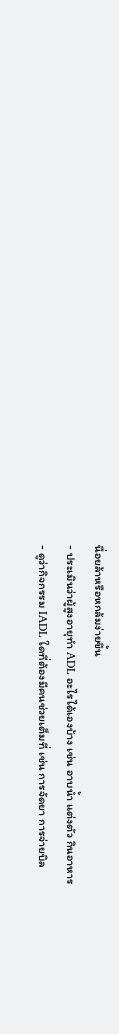นื่อยล้าหรือหกล้มง่ายขึ้น
- ประเมินว่าผู้สูงอายุทำ ADL อะไรได้เองบ้าง เช่น อาบน้ำ แต่งตัว กินอาหาร
- ดูว่ากิจกรรม IADL ใดที่ต้องมีคนช่วยเต็มที่ เช่น การจัดยา การจ่ายบิล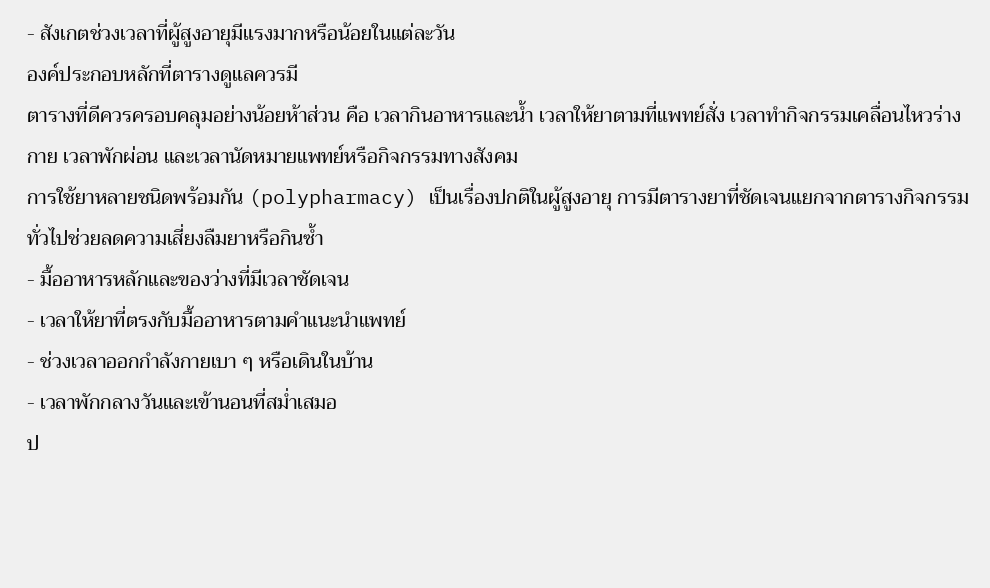- สังเกตช่วงเวลาที่ผู้สูงอายุมีแรงมากหรือน้อยในแต่ละวัน
องค์ประกอบหลักที่ตารางดูแลควรมี
ตารางที่ดีควรครอบคลุมอย่างน้อยห้าส่วน คือ เวลากินอาหารและน้ำ เวลาให้ยาตามที่แพทย์สั่ง เวลาทำกิจกรรมเคลื่อนไหวร่างกาย เวลาพักผ่อน และเวลานัดหมายแพทย์หรือกิจกรรมทางสังคม
การใช้ยาหลายชนิดพร้อมกัน (polypharmacy) เป็นเรื่องปกติในผู้สูงอายุ การมีตารางยาที่ชัดเจนแยกจากตารางกิจกรรมทั่วไปช่วยลดความเสี่ยงลืมยาหรือกินซ้ำ
- มื้ออาหารหลักและของว่างที่มีเวลาชัดเจน
- เวลาให้ยาที่ตรงกับมื้ออาหารตามคำแนะนำแพทย์
- ช่วงเวลาออกกำลังกายเบา ๆ หรือเดินในบ้าน
- เวลาพักกลางวันและเข้านอนที่สม่ำเสมอ
ป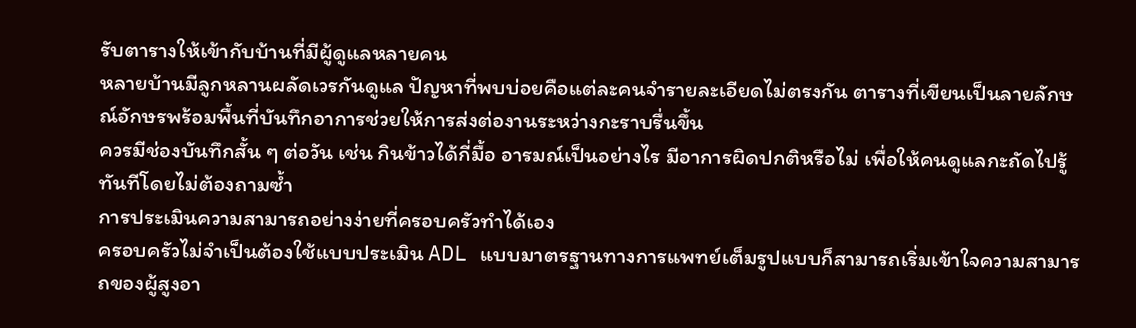รับตารางให้เข้ากับบ้านที่มีผู้ดูแลหลายคน
หลายบ้านมีลูกหลานผลัดเวรกันดูแล ปัญหาที่พบบ่อยคือแต่ละคนจำรายละเอียดไม่ตรงกัน ตารางที่เขียนเป็นลายลักษณ์อักษรพร้อมพื้นที่บันทึกอาการช่วยให้การส่งต่องานระหว่างกะราบรื่นขึ้น
ควรมีช่องบันทึกสั้น ๆ ต่อวัน เช่น กินข้าวได้กี่มื้อ อารมณ์เป็นอย่างไร มีอาการผิดปกติหรือไม่ เพื่อให้คนดูแลกะถัดไปรู้ทันทีโดยไม่ต้องถามซ้ำ
การประเมินความสามารถอย่างง่ายที่ครอบครัวทำได้เอง
ครอบครัวไม่จำเป็นต้องใช้แบบประเมิน ADL แบบมาตรฐานทางการแพทย์เต็มรูปแบบก็สามารถเริ่มเข้าใจความสามารถของผู้สูงอา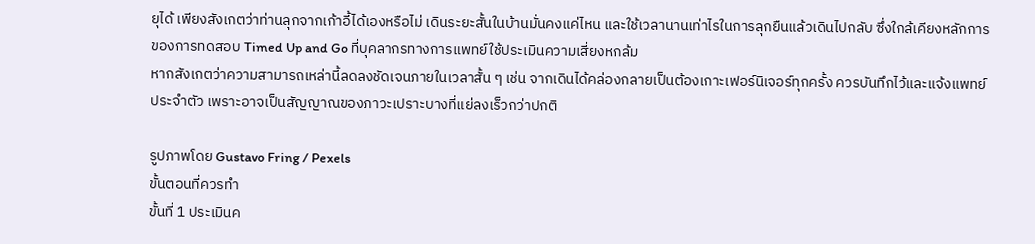ยุได้ เพียงสังเกตว่าท่านลุกจากเก้าอี้ได้เองหรือไม่ เดินระยะสั้นในบ้านมั่นคงแค่ไหน และใช้เวลานานเท่าไรในการลุกยืนแล้วเดินไปกลับ ซึ่งใกล้เคียงหลักการของการทดสอบ Timed Up and Go ที่บุคลากรทางการแพทย์ใช้ประเมินความเสี่ยงหกล้ม
หากสังเกตว่าความสามารถเหล่านี้ลดลงชัดเจนภายในเวลาสั้น ๆ เช่น จากเดินได้คล่องกลายเป็นต้องเกาะเฟอร์นิเจอร์ทุกครั้ง ควรบันทึกไว้และแจ้งแพทย์ประจำตัว เพราะอาจเป็นสัญญาณของภาวะเปราะบางที่แย่ลงเร็วกว่าปกติ

รูปภาพโดย Gustavo Fring / Pexels
ขั้นตอนที่ควรทำ
ขั้นที่ 1 ประเมินค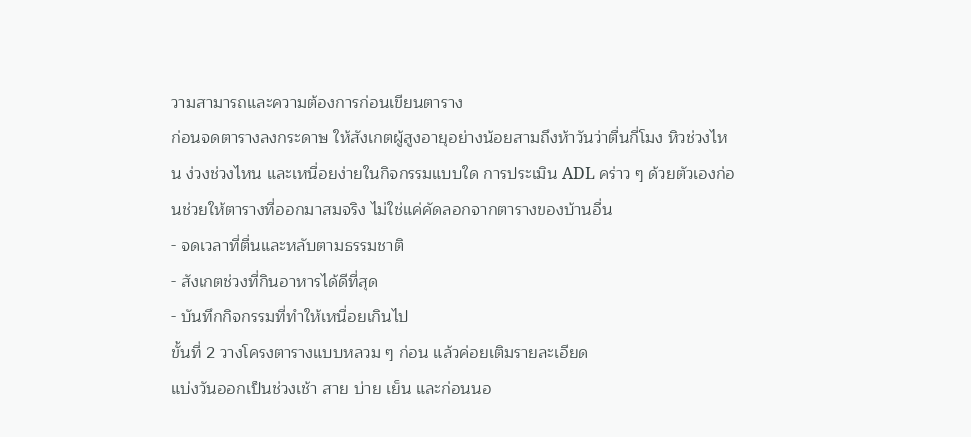วามสามารถและความต้องการก่อนเขียนตาราง
ก่อนจดตารางลงกระดาษ ให้สังเกตผู้สูงอายุอย่างน้อยสามถึงห้าวันว่าตื่นกี่โมง หิวช่วงไหน ง่วงช่วงไหน และเหนื่อยง่ายในกิจกรรมแบบใด การประเมิน ADL คร่าว ๆ ด้วยตัวเองก่อนช่วยให้ตารางที่ออกมาสมจริง ไม่ใช่แค่คัดลอกจากตารางของบ้านอื่น
- จดเวลาที่ตื่นและหลับตามธรรมชาติ
- สังเกตช่วงที่กินอาหารได้ดีที่สุด
- บันทึกกิจกรรมที่ทำให้เหนื่อยเกินไป
ขั้นที่ 2 วางโครงตารางแบบหลวม ๆ ก่อน แล้วค่อยเติมรายละเอียด
แบ่งวันออกเป็นช่วงเช้า สาย บ่าย เย็น และก่อนนอ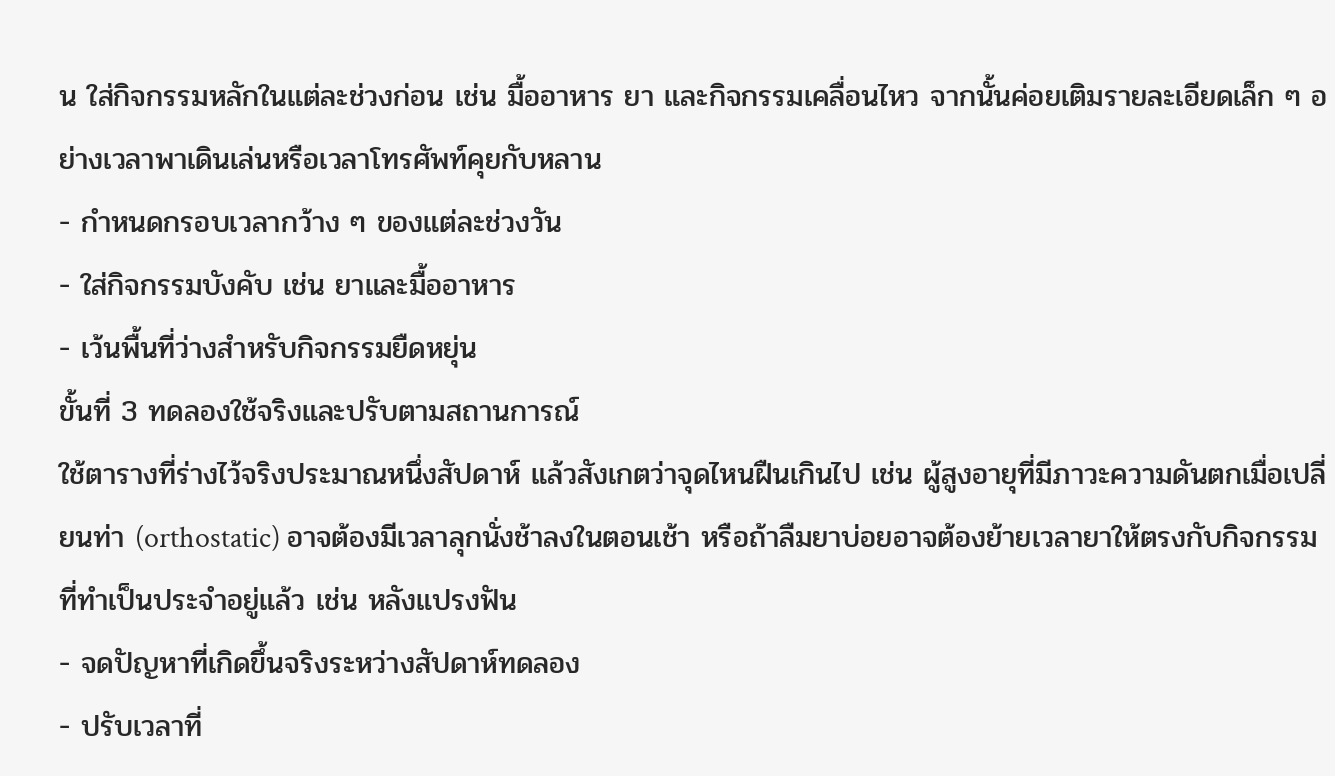น ใส่กิจกรรมหลักในแต่ละช่วงก่อน เช่น มื้ออาหาร ยา และกิจกรรมเคลื่อนไหว จากนั้นค่อยเติมรายละเอียดเล็ก ๆ อย่างเวลาพาเดินเล่นหรือเวลาโทรศัพท์คุยกับหลาน
- กำหนดกรอบเวลากว้าง ๆ ของแต่ละช่วงวัน
- ใส่กิจกรรมบังคับ เช่น ยาและมื้ออาหาร
- เว้นพื้นที่ว่างสำหรับกิจกรรมยืดหยุ่น
ขั้นที่ 3 ทดลองใช้จริงและปรับตามสถานการณ์
ใช้ตารางที่ร่างไว้จริงประมาณหนึ่งสัปดาห์ แล้วสังเกตว่าจุดไหนฝืนเกินไป เช่น ผู้สูงอายุที่มีภาวะความดันตกเมื่อเปลี่ยนท่า (orthostatic) อาจต้องมีเวลาลุกนั่งช้าลงในตอนเช้า หรือถ้าลืมยาบ่อยอาจต้องย้ายเวลายาให้ตรงกับกิจกรรมที่ทำเป็นประจำอยู่แล้ว เช่น หลังแปรงฟัน
- จดปัญหาที่เกิดขึ้นจริงระหว่างสัปดาห์ทดลอง
- ปรับเวลาที่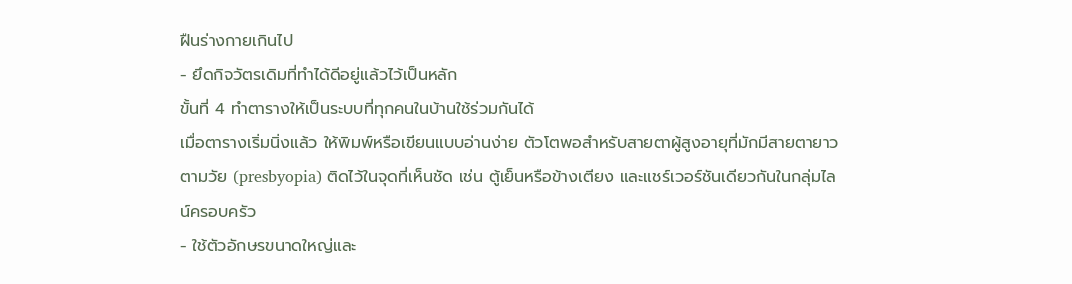ฝืนร่างกายเกินไป
- ยึดกิจวัตรเดิมที่ทำได้ดีอยู่แล้วไว้เป็นหลัก
ขั้นที่ 4 ทำตารางให้เป็นระบบที่ทุกคนในบ้านใช้ร่วมกันได้
เมื่อตารางเริ่มนิ่งแล้ว ให้พิมพ์หรือเขียนแบบอ่านง่าย ตัวโตพอสำหรับสายตาผู้สูงอายุที่มักมีสายตายาวตามวัย (presbyopia) ติดไว้ในจุดที่เห็นชัด เช่น ตู้เย็นหรือข้างเตียง และแชร์เวอร์ชันเดียวกันในกลุ่มไลน์ครอบครัว
- ใช้ตัวอักษรขนาดใหญ่และ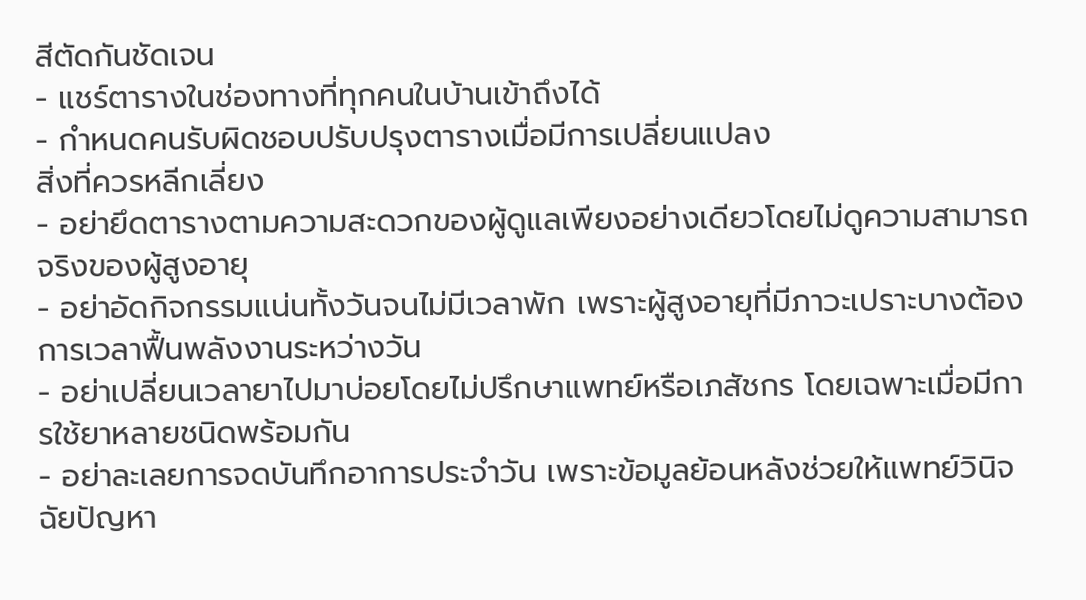สีตัดกันชัดเจน
- แชร์ตารางในช่องทางที่ทุกคนในบ้านเข้าถึงได้
- กำหนดคนรับผิดชอบปรับปรุงตารางเมื่อมีการเปลี่ยนแปลง
สิ่งที่ควรหลีกเลี่ยง
- อย่ายึดตารางตามความสะดวกของผู้ดูแลเพียงอย่างเดียวโดยไม่ดูความสามารถจริงของผู้สูงอายุ
- อย่าอัดกิจกรรมแน่นทั้งวันจนไม่มีเวลาพัก เพราะผู้สูงอายุที่มีภาวะเปราะบางต้องการเวลาฟื้นพลังงานระหว่างวัน
- อย่าเปลี่ยนเวลายาไปมาบ่อยโดยไม่ปรึกษาแพทย์หรือเภสัชกร โดยเฉพาะเมื่อมีการใช้ยาหลายชนิดพร้อมกัน
- อย่าละเลยการจดบันทึกอาการประจำวัน เพราะข้อมูลย้อนหลังช่วยให้แพทย์วินิจฉัยปัญหา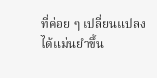ที่ค่อย ๆ เปลี่ยนแปลงได้แม่นยำขึ้น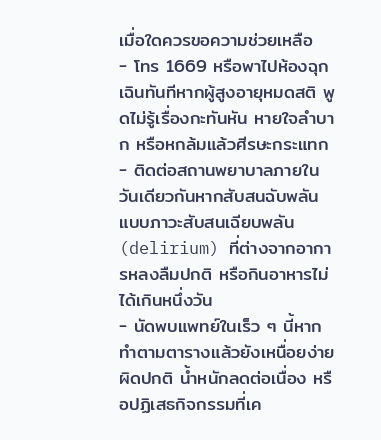เมื่อใดควรขอความช่วยเหลือ
- โทร 1669 หรือพาไปห้องฉุกเฉินทันทีหากผู้สูงอายุหมดสติ พูดไม่รู้เรื่องกะทันหัน หายใจลำบาก หรือหกล้มแล้วศีรษะกระแทก
- ติดต่อสถานพยาบาลภายในวันเดียวกันหากสับสนฉับพลันแบบภาวะสับสนเฉียบพลัน (delirium) ที่ต่างจากอาการหลงลืมปกติ หรือกินอาหารไม่ได้เกินหนึ่งวัน
- นัดพบแพทย์ในเร็ว ๆ นี้หากทำตามตารางแล้วยังเหนื่อยง่ายผิดปกติ น้ำหนักลดต่อเนื่อง หรือปฏิเสธกิจกรรมที่เค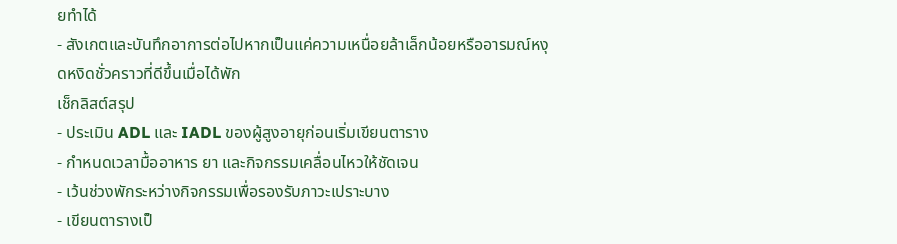ยทำได้
- สังเกตและบันทึกอาการต่อไปหากเป็นแค่ความเหนื่อยล้าเล็กน้อยหรืออารมณ์หงุดหงิดชั่วคราวที่ดีขึ้นเมื่อได้พัก
เช็กลิสต์สรุป
- ประเมิน ADL และ IADL ของผู้สูงอายุก่อนเริ่มเขียนตาราง
- กำหนดเวลามื้ออาหาร ยา และกิจกรรมเคลื่อนไหวให้ชัดเจน
- เว้นช่วงพักระหว่างกิจกรรมเพื่อรองรับภาวะเปราะบาง
- เขียนตารางเป็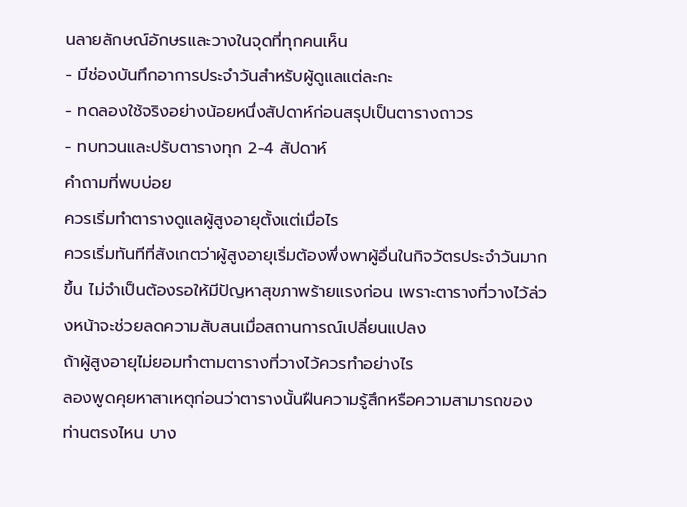นลายลักษณ์อักษรและวางในจุดที่ทุกคนเห็น
- มีช่องบันทึกอาการประจำวันสำหรับผู้ดูแลแต่ละกะ
- ทดลองใช้จริงอย่างน้อยหนึ่งสัปดาห์ก่อนสรุปเป็นตารางถาวร
- ทบทวนและปรับตารางทุก 2-4 สัปดาห์
คำถามที่พบบ่อย
ควรเริ่มทำตารางดูแลผู้สูงอายุตั้งแต่เมื่อไร
ควรเริ่มทันทีที่สังเกตว่าผู้สูงอายุเริ่มต้องพึ่งพาผู้อื่นในกิจวัตรประจำวันมากขึ้น ไม่จำเป็นต้องรอให้มีปัญหาสุขภาพร้ายแรงก่อน เพราะตารางที่วางไว้ล่วงหน้าจะช่วยลดความสับสนเมื่อสถานการณ์เปลี่ยนแปลง
ถ้าผู้สูงอายุไม่ยอมทำตามตารางที่วางไว้ควรทำอย่างไร
ลองพูดคุยหาสาเหตุก่อนว่าตารางนั้นฝืนความรู้สึกหรือความสามารถของท่านตรงไหน บาง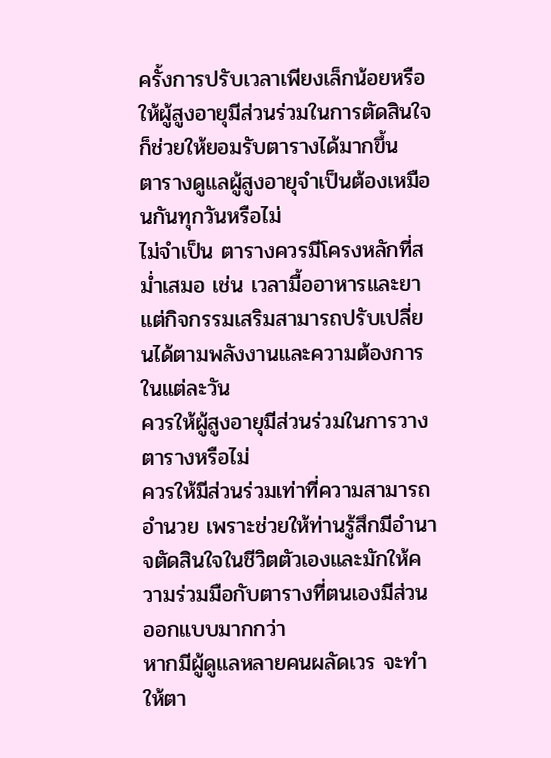ครั้งการปรับเวลาเพียงเล็กน้อยหรือให้ผู้สูงอายุมีส่วนร่วมในการตัดสินใจก็ช่วยให้ยอมรับตารางได้มากขึ้น
ตารางดูแลผู้สูงอายุจำเป็นต้องเหมือนกันทุกวันหรือไม่
ไม่จำเป็น ตารางควรมีโครงหลักที่สม่ำเสมอ เช่น เวลามื้ออาหารและยา แต่กิจกรรมเสริมสามารถปรับเปลี่ยนได้ตามพลังงานและความต้องการในแต่ละวัน
ควรให้ผู้สูงอายุมีส่วนร่วมในการวางตารางหรือไม่
ควรให้มีส่วนร่วมเท่าที่ความสามารถอำนวย เพราะช่วยให้ท่านรู้สึกมีอำนาจตัดสินใจในชีวิตตัวเองและมักให้ความร่วมมือกับตารางที่ตนเองมีส่วนออกแบบมากกว่า
หากมีผู้ดูแลหลายคนผลัดเวร จะทำให้ตา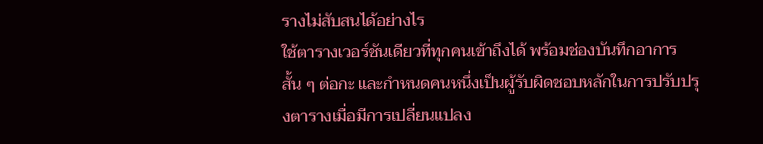รางไม่สับสนได้อย่างไร
ใช้ตารางเวอร์ชันเดียวที่ทุกคนเข้าถึงได้ พร้อมช่องบันทึกอาการสั้น ๆ ต่อกะ และกำหนดคนหนึ่งเป็นผู้รับผิดชอบหลักในการปรับปรุงตารางเมื่อมีการเปลี่ยนแปลง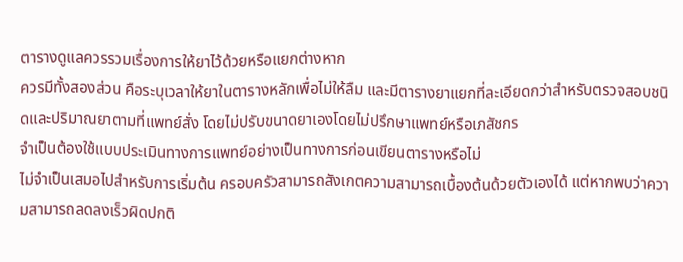ตารางดูแลควรรวมเรื่องการให้ยาไว้ด้วยหรือแยกต่างหาก
ควรมีทั้งสองส่วน คือระบุเวลาให้ยาในตารางหลักเพื่อไม่ให้ลืม และมีตารางยาแยกที่ละเอียดกว่าสำหรับตรวจสอบชนิดและปริมาณยาตามที่แพทย์สั่ง โดยไม่ปรับขนาดยาเองโดยไม่ปรึกษาแพทย์หรือเภสัชกร
จำเป็นต้องใช้แบบประเมินทางการแพทย์อย่างเป็นทางการก่อนเขียนตารางหรือไม่
ไม่จำเป็นเสมอไปสำหรับการเริ่มต้น ครอบครัวสามารถสังเกตความสามารถเบื้องต้นด้วยตัวเองได้ แต่หากพบว่าความสามารถลดลงเร็วผิดปกติ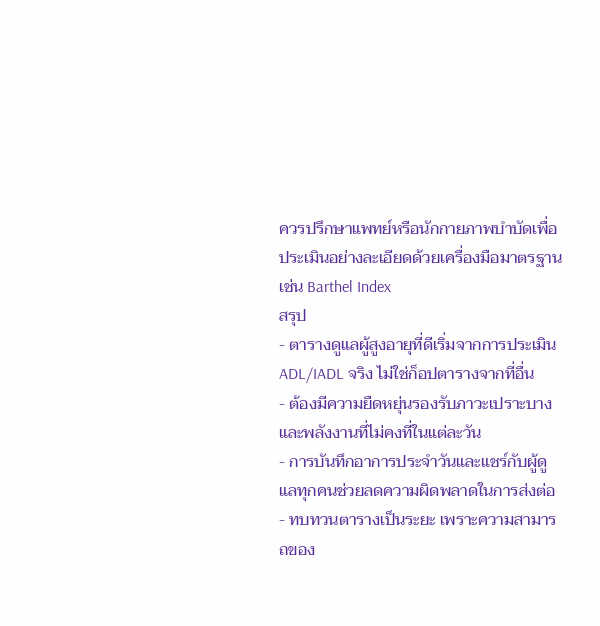ควรปรึกษาแพทย์หรือนักกายภาพบำบัดเพื่อประเมินอย่างละเอียดด้วยเครื่องมือมาตรฐาน เช่น Barthel Index
สรุป
- ตารางดูแลผู้สูงอายุที่ดีเริ่มจากการประเมิน ADL/IADL จริง ไม่ใช่ก็อปตารางจากที่อื่น
- ต้องมีความยืดหยุ่นรองรับภาวะเปราะบางและพลังงานที่ไม่คงที่ในแต่ละวัน
- การบันทึกอาการประจำวันและแชร์กับผู้ดูแลทุกคนช่วยลดความผิดพลาดในการส่งต่อ
- ทบทวนตารางเป็นระยะ เพราะความสามารถของ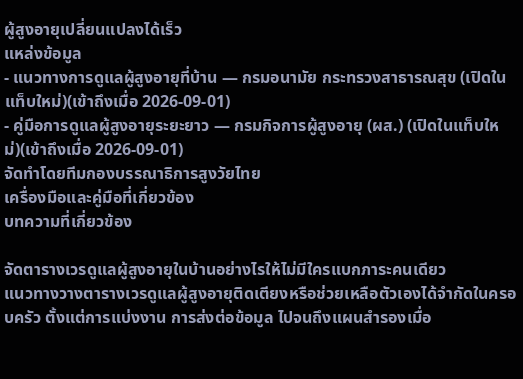ผู้สูงอายุเปลี่ยนแปลงได้เร็ว
แหล่งข้อมูล
- แนวทางการดูแลผู้สูงอายุที่บ้าน — กรมอนามัย กระทรวงสาธารณสุข (เปิดในแท็บใหม่)(เข้าถึงเมื่อ 2026-09-01)
- คู่มือการดูแลผู้สูงอายุระยะยาว — กรมกิจการผู้สูงอายุ (ผส.) (เปิดในแท็บใหม่)(เข้าถึงเมื่อ 2026-09-01)
จัดทำโดยทีมกองบรรณาธิการสูงวัยไทย
เครื่องมือและคู่มือที่เกี่ยวข้อง
บทความที่เกี่ยวข้อง

จัดตารางเวรดูแลผู้สูงอายุในบ้านอย่างไรให้ไม่มีใครแบกภาระคนเดียว
แนวทางวางตารางเวรดูแลผู้สูงอายุติดเตียงหรือช่วยเหลือตัวเองได้จำกัดในครอบครัว ตั้งแต่การแบ่งงาน การส่งต่อข้อมูล ไปจนถึงแผนสำรองเมื่อ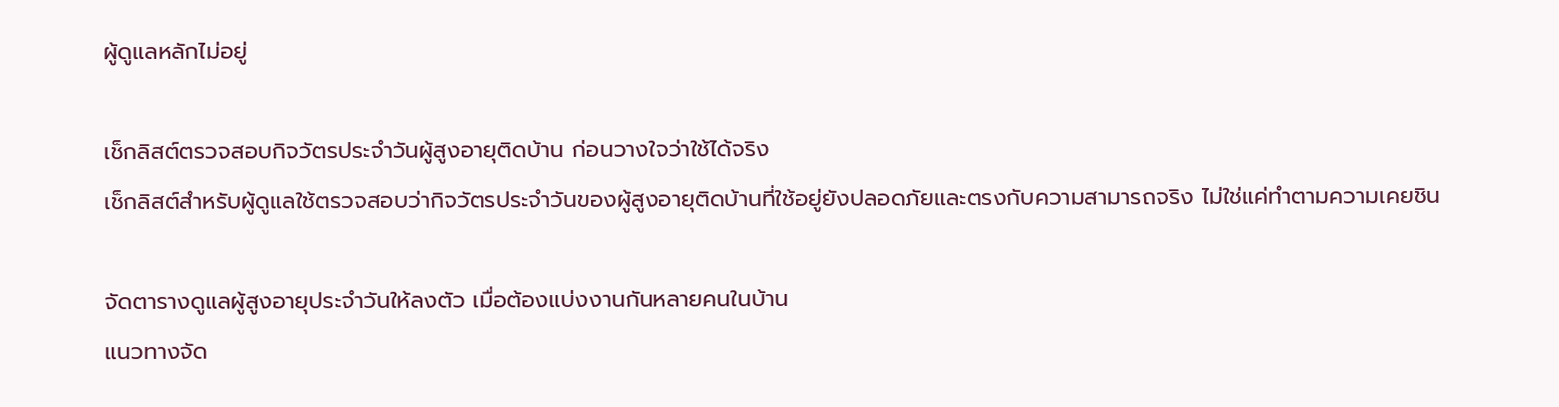ผู้ดูแลหลักไม่อยู่

เช็กลิสต์ตรวจสอบกิจวัตรประจำวันผู้สูงอายุติดบ้าน ก่อนวางใจว่าใช้ได้จริง
เช็กลิสต์สำหรับผู้ดูแลใช้ตรวจสอบว่ากิจวัตรประจำวันของผู้สูงอายุติดบ้านที่ใช้อยู่ยังปลอดภัยและตรงกับความสามารถจริง ไม่ใช่แค่ทำตามความเคยชิน

จัดตารางดูแลผู้สูงอายุประจำวันให้ลงตัว เมื่อต้องแบ่งงานกันหลายคนในบ้าน
แนวทางจัด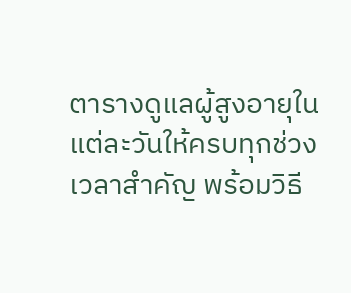ตารางดูแลผู้สูงอายุในแต่ละวันให้ครบทุกช่วงเวลาสำคัญ พร้อมวิธี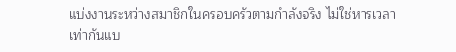แบ่งงานระหว่างสมาชิกในครอบครัวตามกำลังจริง ไม่ใช่หารเวลาเท่ากันแบ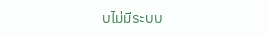บไม่มีระบบ